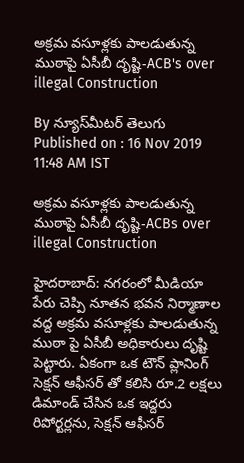అక్రమ వసూళ్లకు పాలడుతున్న ముఠాపై ఏసీబీ దృష్టి-ACB's over illegal Construction

By న్యూస్‌మీటర్ తెలుగు
Published on : 16 Nov 2019 11:48 AM IST

అక్రమ వసూళ్లకు పాలడుతున్న ముఠాపై ఏసీబీ దృష్టి-ACBs over illegal Construction

హైదరాబాద్‌: నగరంలో మీడియా పేరు చెప్పి నూతన భవన నిర్మాణాల వద్ద అక్రమ వసూళ్లకు పాలడుతున్న ముఠా పై ఏసీబీ అధికారులు దృష్టి పెట్టారు. ఏకంగా ఒక టౌన్ ప్లానింగ్ సెక్షన్ ఆఫీసర్ తో కలిసి రూ.2 లక్షలు డిమాండ్ చేసిన ఒక ఇద్దరు రిపోర్టర్లను, సెక్షన్ ఆఫీసర్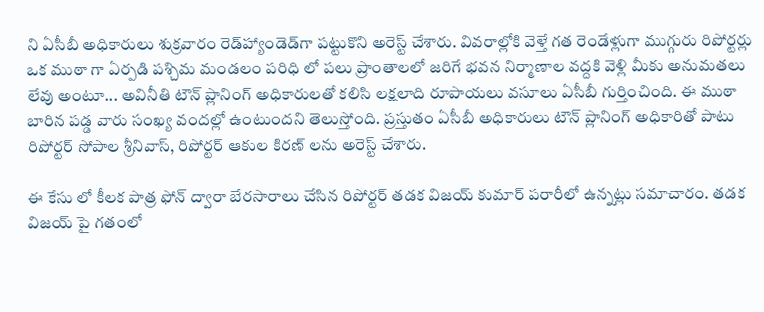ని ఏసీబీ అధికారులు శుక్రవారం రెడ్‌హ్యాండెడ్‌గా పట్టుకొని అరెస్ట్ చేశారు. వివరాల్లోకి వెళ్తే గత రెండేళ్లుగా ముగ్గురు రిపోర్టర్లు ఒక ముఠా గా ఏర్పడి పశ్చిమ మండలం పరిధి లో పలు ప్రాంతాలలో జరిగే భవన నిర్మాణాల వద్దకి వెళ్లి మీకు అనుమతలు లేవు అంటూ... అవినీతి టౌన్ ప్లానింగ్ అధికారులతో కలిసి లక్షలాది రూపాయలు వసూలు ఏసీబీ గుర్తించింది. ఈ ముఠా బారిన పడ్డ వారు సంఖ్య వందల్లో ఉంటుందని తెలుస్తోంది. ప్రస్తుతం ఏసీబీ అధికారులు టౌన్ ప్లానింగ్ అధికారితో పాటు రిపోర్టర్‌ సోపాల శ్రీనివాస్, రిపోర్టర్ ఆకుల కిరణ్ లను అరెస్ట్ చేశారు.

ఈ కేసు లో కీలక పాత్ర ఫోన్ ద్వారా బేరసారాలు చేసిన రిపోర్టర్ తడక విజయ్ కుమార్ పరారీలో ఉన్నట్లు సమాచారం. తడక విజయ్ పై గతంలో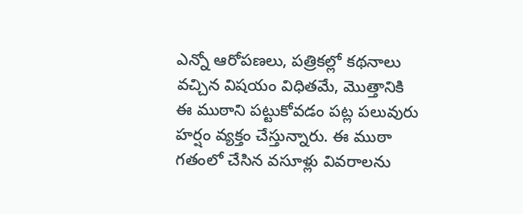ఎన్నో ఆరోపణలు, పత్రికల్లో కథనాలు వచ్చిన విషయం విధితమే, మొత్తానికి ఈ ముఠాని పట్టుకోవడం పట్ల పలువురు హర్షం వ్యక్తం చేస్తున్నారు. ఈ ముఠా గతంలో చేసిన వసూళ్లు వివరాలను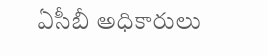ఏసీబీ అధికారులు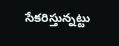సేకరిస్తున్నట్టు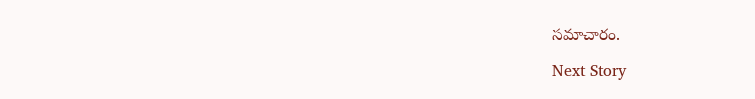సమాచారం.

Next Story